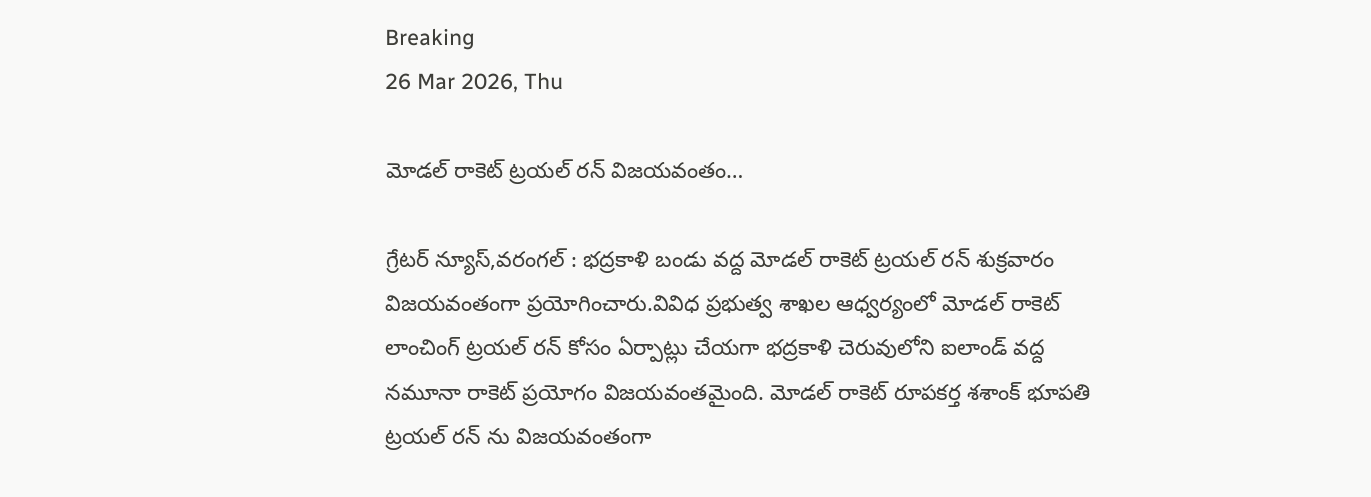Breaking
26 Mar 2026, Thu

మోడల్ రాకెట్ ట్రయల్ రన్ విజయవంతం…

గ్రేటర్ న్యూస్,వరంగల్ : భద్రకాళి బండు వద్ద మోడల్ రాకెట్ ట్రయల్ రన్ శుక్రవారం విజయవంతంగా ప్రయోగించారు.వివిధ ప్రభుత్వ శాఖల ఆధ్వర్యంలో మోడల్ రాకెట్ లాంచింగ్ ట్రయల్ రన్ కోసం ఏర్పాట్లు చేయగా భద్రకాళి చెరువులోని ఐలాండ్ వద్ద నమూనా రాకెట్ ప్రయోగం విజయవంతమైంది. మోడల్ రాకెట్ రూపకర్త శశాంక్ భూపతి ట్రయల్ రన్ ను విజయవంతంగా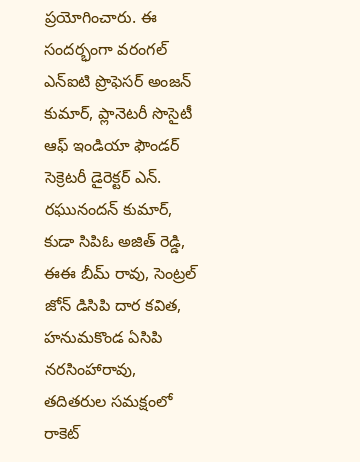ప్రయోగించారు. ఈ సందర్భంగా వరంగల్ ఎన్ఐటి ప్రొఫెసర్ అంజన్ కుమార్, ప్లానెటరీ సొసైటీ ఆఫ్ ఇండియా ఫౌండర్ సెక్రెటరీ డైరెక్టర్ ఎన్. రఘునందన్ కుమార్, కుడా సిపిఓ అజిత్ రెడ్డి, ఈఈ బీమ్ రావు, సెంట్రల్ జోన్ డిసిపి దార కవిత, హనుమకొండ ఏసిపి నరసింహారావు, తదితరుల సమక్షంలో రాకెట్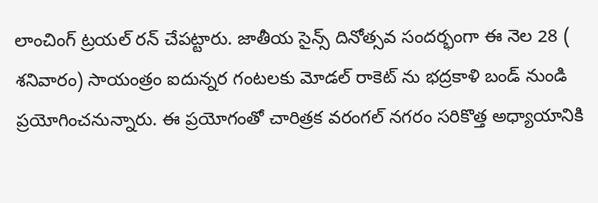లాంచింగ్ ట్రయల్ రన్ చేపట్టారు. జాతీయ సైన్స్ దినోత్సవ సందర్భంగా ఈ నెల 28 ( శనివారం) సాయంత్రం ఐదున్నర గంటలకు మోడల్ రాకెట్ ను భద్రకాళి బండ్ నుండి ప్రయోగించనున్నారు. ఈ ప్రయోగంతో చారిత్రక వరంగల్ నగరం సరికొత్త అధ్యాయానికి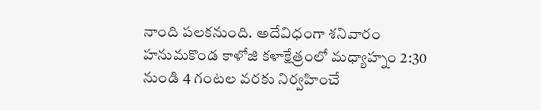నాంది పలకనుంది. అదేవిధంగా శనివారం హనుమకొండ కాళోజి కళాక్షేత్రంలో మధ్యాహ్నం 2:30 నుండి 4 గంటల వరకు నిర్వహించే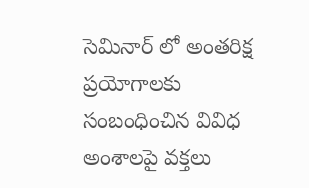సెమినార్ లో అంతరిక్ష ప్రయోగాలకు సంబంధించిన వివిధ అంశాలపై వక్తలు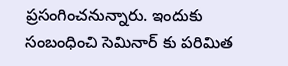ప్రసంగించనున్నారు. ఇందుకు సంబంధించి సెమినార్ కు పరిమిత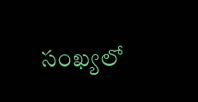సంఖ్యలో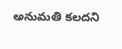అనుమతి కలదని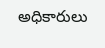అధికారులు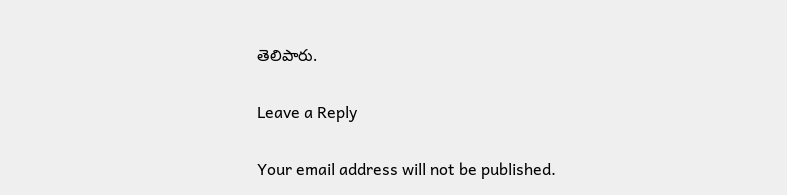తెలిపారు.

Leave a Reply

Your email address will not be published.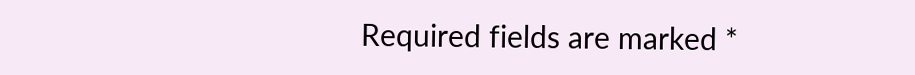Required fields are marked *